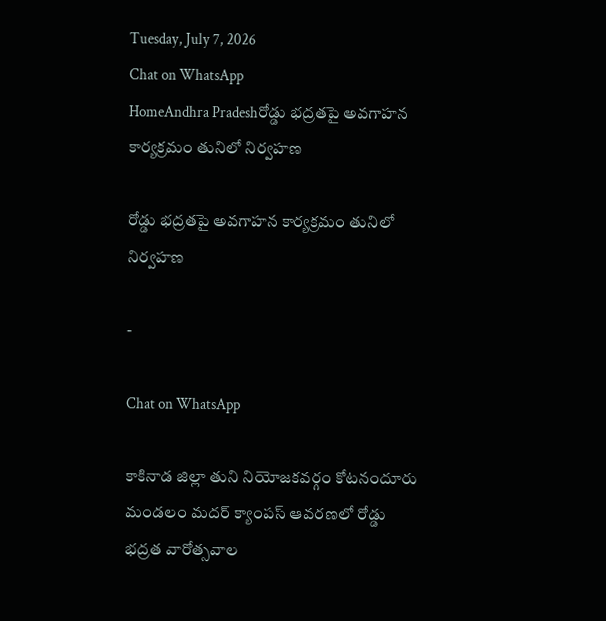Tuesday, July 7, 2026
Chat on WhatsApp
HomeAndhra Pradeshరోడ్డు భద్రతపై అవగాహన కార్యక్రమం తునిలో నిర్వహణ

రోడ్డు భద్రతపై అవగాహన కార్యక్రమం తునిలో నిర్వహణ

-

Chat on WhatsApp

కాకినాడ జిల్లా తుని నియోజకవర్గం కోటనందూరు మండలం మదర్ క్యాంపస్ ఆవరణలో రోడ్డు భద్రత వారోత్సవాల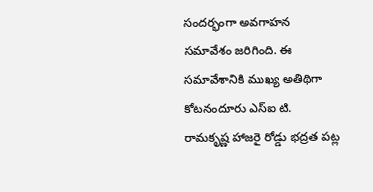సందర్భంగా అవగాహన సమావేశం జరిగింది. ఈ సమావేశానికి ముఖ్య అతిథిగా కోటనందూరు ఎస్‌ఐ టి. రామకృష్ణ హాజరై రోడ్డు భద్రత పట్ల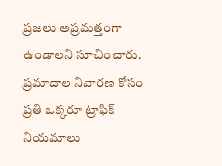ప్రజలు అప్రమత్తంగా ఉండాలని సూచించారు. ప్రమాదాల నివారణ కోసం ప్రతి ఒక్కరూ ట్రాఫిక్ నియమాలు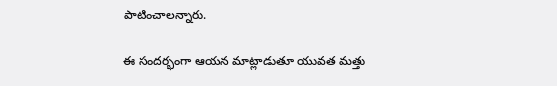పాటించాలన్నారు.

ఈ సందర్భంగా ఆయన మాట్లాడుతూ యువత మత్తు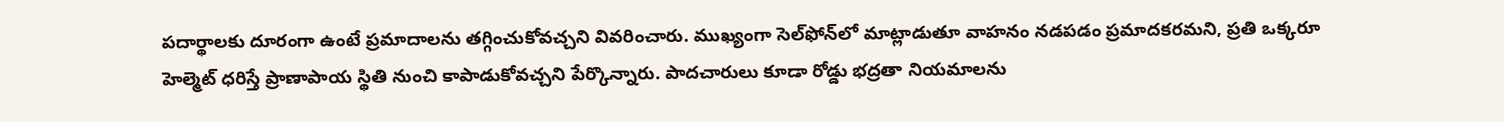పదార్థాలకు దూరంగా ఉంటే ప్రమాదాలను తగ్గించుకోవచ్చని వివరించారు. ముఖ్యంగా సెల్‌ఫోన్‌లో మాట్లాడుతూ వాహనం నడపడం ప్రమాదకరమని, ప్రతి ఒక్కరూ హెల్మెట్ ధరిస్తే ప్రాణాపాయ స్థితి నుంచి కాపాడుకోవచ్చని పేర్కొన్నారు. పాదచారులు కూడా రోడ్డు భద్రతా నియమాలను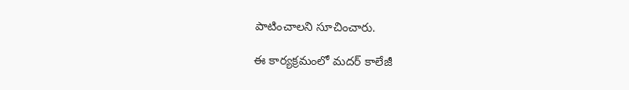పాటించాలని సూచించారు.

ఈ కార్యక్రమంలో మదర్ కాలేజీ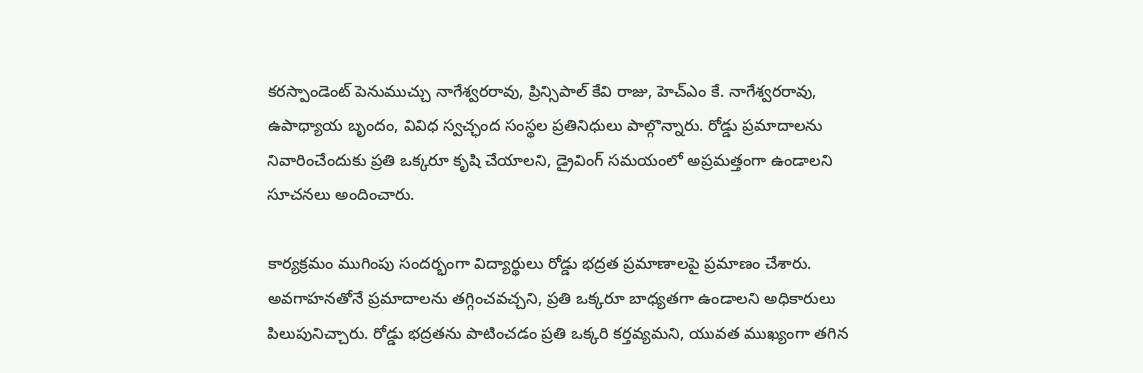కరస్పాండెంట్ పెనుముచ్చు నాగేశ్వరరావు, ప్రిన్సిపాల్ కేవి రాజు, హెచ్ఎం కే. నాగేశ్వరరావు, ఉపాధ్యాయ బృందం, వివిధ స్వచ్ఛంద సంస్థల ప్రతినిధులు పాల్గొన్నారు. రోడ్డు ప్రమాదాలను నివారించేందుకు ప్రతి ఒక్కరూ కృషి చేయాలని, డ్రైవింగ్ సమయంలో అప్రమత్తంగా ఉండాలని సూచనలు అందించారు.

కార్యక్రమం ముగింపు సందర్భంగా విద్యార్థులు రోడ్డు భద్రత ప్రమాణాలపై ప్రమాణం చేశారు. అవగాహనతోనే ప్రమాదాలను తగ్గించవచ్చని, ప్రతి ఒక్కరూ బాధ్యతగా ఉండాలని అధికారులు పిలుపునిచ్చారు. రోడ్డు భద్రతను పాటించడం ప్రతి ఒక్కరి కర్తవ్యమని, యువత ముఖ్యంగా తగిన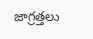జాగ్రత్తలు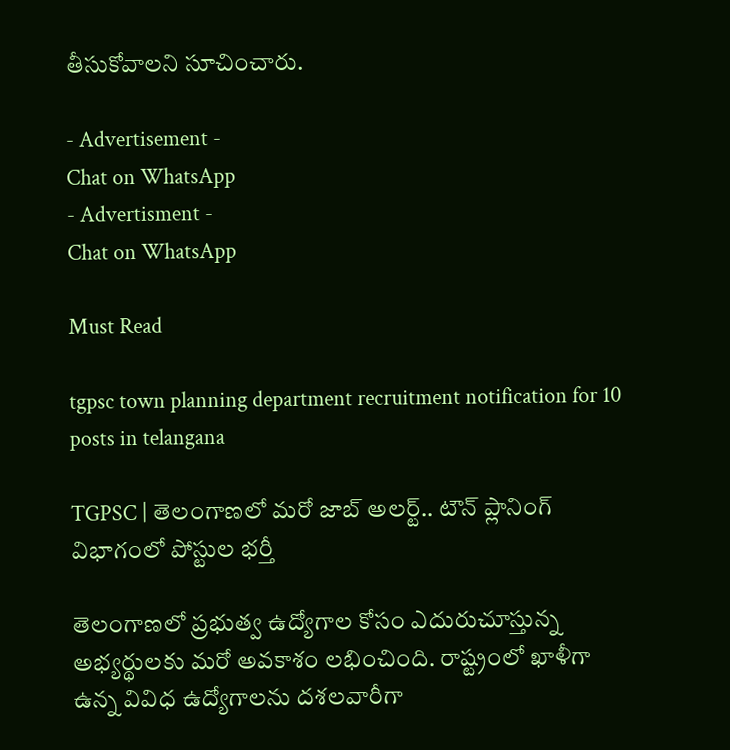తీసుకోవాలని సూచించారు.

- Advertisement -
Chat on WhatsApp
- Advertisment -
Chat on WhatsApp

Must Read

tgpsc town planning department recruitment notification for 10 posts in telangana

TGPSC | తెలంగాణలో మరో జాబ్ అలర్ట్.. టౌన్ ప్లానింగ్ విభాగంలో పోస్టుల భర్తీ

తెలంగాణలో ప్రభుత్వ ఉద్యోగాల కోసం ఎదురుచూస్తున్న అభ్యర్థులకు మరో అవకాశం లభించింది. రాష్ట్రంలో ఖాళీగా ఉన్న వివిధ ఉద్యోగాలను దశలవారీగా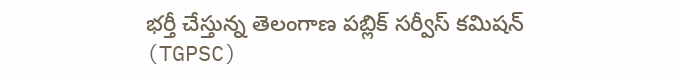భర్తీ చేస్తున్న తెలంగాణ పబ్లిక్ సర్వీస్ కమిషన్ (TGPSC)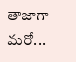తాజాగా మరో...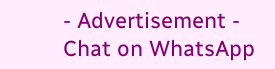- Advertisement -
Chat on WhatsApp